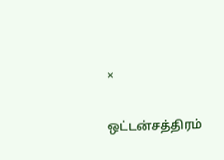×

ஒட்டன்சத்திரம்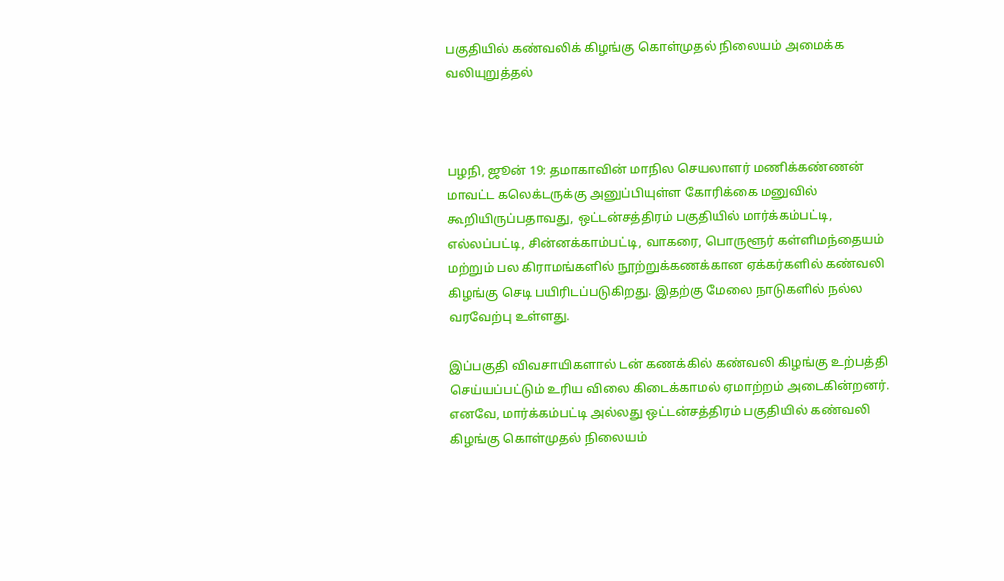பகுதியில் கண்வலிக் கிழங்கு கொள்முதல் நிலையம் அமைக்க வலியுறுத்தல்



பழநி, ஜூன் 19: தமாகாவின் மாநில செயலாளர் மணிக்கண்ணன் மாவட்ட கலெக்டருக்கு அனுப்பியுள்ள கோரிக்கை மனுவில் கூறியிருப்பதாவது, ஒட்டன்சத்திரம் பகுதியில் மார்க்கம்பட்டி, எல்லப்பட்டி, சின்னக்காம்பட்டி, வாகரை, பொருளூர் கள்ளிமந்தையம் மற்றும் பல கிராமங்களில் நூற்றுக்கணக்கான ஏக்கர்களில் கண்வலி கிழங்கு செடி பயிரிடப்படுகிறது. இதற்கு மேலை நாடுகளில் நல்ல வரவேற்பு உள்ளது.

இப்பகுதி விவசாயிகளால் டன் கணக்கில் கண்வலி கிழங்கு உற்பத்தி செய்யப்பட்டும் உரிய விலை கிடைக்காமல் ஏமாற்றம் அடைகின்றனர். எனவே, மார்க்கம்பட்டி அல்லது ஒட்டன்சத்திரம் பகுதியில் கண்வலி கிழங்கு கொள்முதல் நிலையம்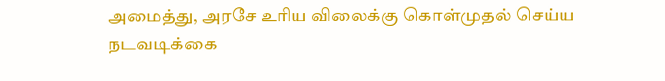அமைத்து, அரசே உரிய விலைக்கு கொள்முதல் செய்ய நடவடிக்கை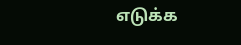எடுக்க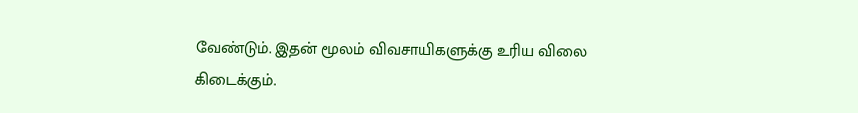வேண்டும். இதன் மூலம் விவசாயிகளுக்கு உரிய விலை கிடைக்கும்.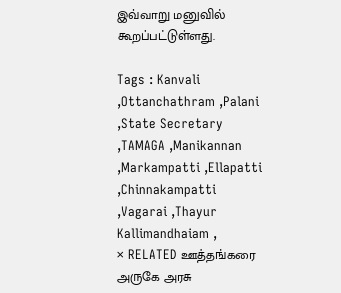இவ்வாறு மனுவில் கூறப்பட்டுள்ளது.

Tags : Kanvali ,Ottanchathram ,Palani ,State Secretary ,TAMAGA ,Manikannan ,Markampatti ,Ellapatti ,Chinnakampatti ,Vagarai ,Thayur Kallimandhaiam ,
× RELATED ஊத்தங்கரை அருகே அரசு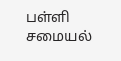பள்ளி சமையல்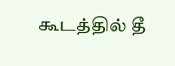கூடத்தில் தீ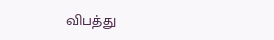விபத்து